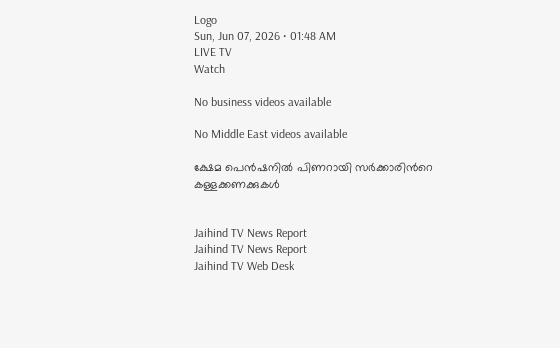Logo
Sun, Jun 07, 2026 • 01:48 AM
LIVE TV
Watch

No business videos available

No Middle East videos available

ക്ഷേമ പെൻഷനിൽ പിണറായി സർക്കാരിന്‍റെ കള്ളക്കണക്കുകൾ


Jaihind TV News Report
Jaihind TV News Report
Jaihind TV Web Desk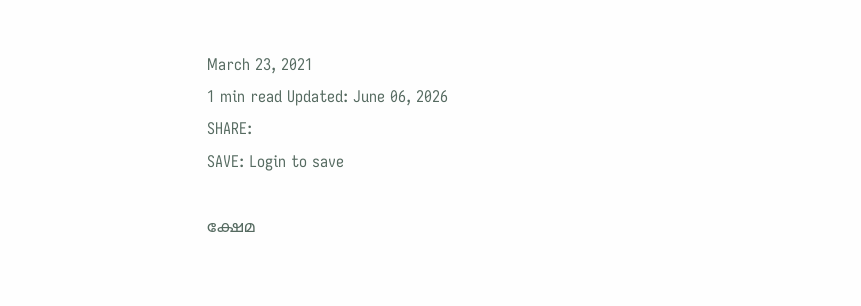March 23, 2021
1 min read Updated: June 06, 2026
SHARE:
SAVE: Login to save

ക്ഷേമ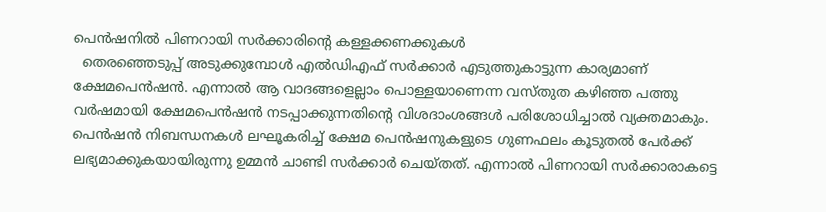പെൻഷനിൽ പിണറായി സർക്കാരിന്‍റെ കള്ളക്കണക്കുകൾ
  തെരഞ്ഞെടുപ്പ് അടുക്കുമ്പോള്‍ എല്‍ഡിഎഫ് സര്‍ക്കാർ എടുത്തുകാട്ടുന്ന കാര്യമാണ് ക്ഷേമപെന്‍ഷന്‍. എന്നാല്‍ ആ വാദങ്ങളെല്ലാം പൊള്ളയാണെന്ന വസ്തുത കഴിഞ്ഞ പത്തു വർഷമായി ക്ഷേമപെന്‍ഷന്‍ നടപ്പാക്കുന്നതിന്‍റെ വിശദാംശങ്ങള്‍ പരിശോധിച്ചാല്‍ വ്യക്തമാകും. പെന്‍ഷന്‍ നിബന്ധനകള്‍ ലഘൂകരിച്ച് ക്ഷേമ പെന്‍ഷനുകളുടെ ഗുണഫലം കൂടുതല്‍ പേർക്ക് ലഭ്യമാക്കുകയായിരുന്നു ഉമ്മന്‍ ചാണ്ടി സർക്കാർ ചെയ്തത്. എന്നാല്‍ പിണറായി സർക്കാരാകട്ടെ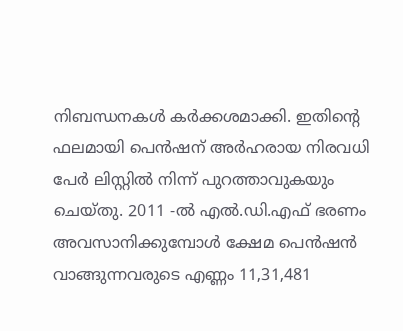നിബന്ധനകള്‍ കർക്കശമാക്കി. ഇതിന്‍റെ ഫലമായി പെന്‍ഷന് അർഹരായ നിരവധി പേർ ലിസ്റ്റില്‍ നിന്ന് പുറത്താവുകയും ചെയ്തു. 2011 -ല്‍ എൽ.ഡി.എഫ് ഭരണം അവസാനിക്കുമ്പോൾ ക്ഷേമ പെന്‍ഷന്‍ വാങ്ങുന്നവരുടെ എണ്ണം 11,31,481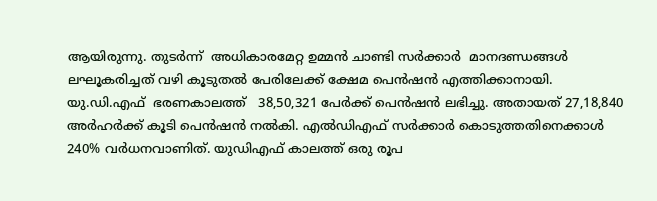ആയിരുന്നു. തുടർന്ന്  അധികാരമേറ്റ ഉമ്മന്‍ ചാണ്ടി സർക്കാർ  മാനദണ്ഡങ്ങള്‍ ലഘൂകരിച്ചത് വഴി കൂടുതല്‍ പേരിലേക്ക് ക്ഷേമ പെന്‍ഷന്‍ എത്തിക്കാനായി. യു.ഡി.എഫ്  ഭരണകാലത്ത്   38,50,321 പേർക്ക് പെന്‍ഷന്‍ ലഭിച്ചു. അതായത് 27,18,840 അർഹർക്ക് കൂടി പെന്‍ഷന്‍ നല്‍കി. എല്‍ഡിഎഫ് സർക്കാർ കൊടുത്തതിനെക്കാള്‍ 240% വർധനവാണിത്. യുഡിഎഫ് കാലത്ത് ഒരു രൂപ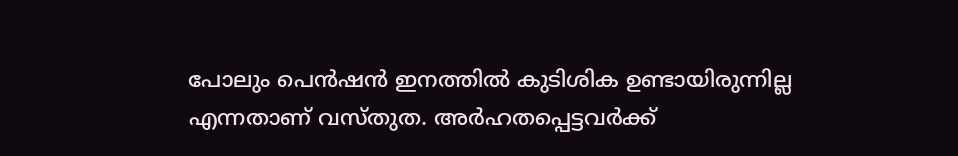പോലും പെന്‍ഷന്‍ ഇനത്തില്‍ കുടിശിക ഉണ്ടായിരുന്നില്ല എന്നതാണ് വസ്തുത. അർഹതപ്പെട്ടവർക്ക്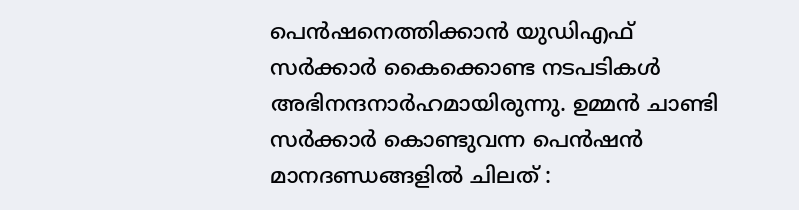പെന്‍ഷനെത്തിക്കാന്‍ യുഡിഎഫ് സർക്കാർ കൈക്കൊണ്ട നടപടികള്‍ അഭിനന്ദനാർഹമായിരുന്നു. ഉമ്മന്‍ ചാണ്ടി സർക്കാർ കൊണ്ടുവന്ന പെന്‍ഷന്‍ മാനദണ്ഡങ്ങളില്‍ ചിലത് :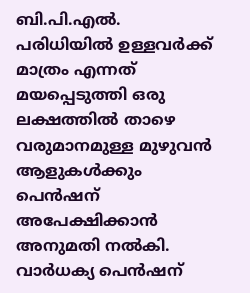ബി.പി.എല്‍. പരിധിയില്‍ ഉള്ളവർക്ക് മാത്രം എന്നത് മയപ്പെടുത്തി ഒരു ലക്ഷത്തില്‍ താഴെ വരുമാനമുള്ള മുഴുവന്‍ ആളുകള്‍ക്കും പെന്‍ഷന് അപേക്ഷിക്കാന്‍ അനുമതി നല്‍കി. വാര്‍ധക്യ പെന്‍ഷന്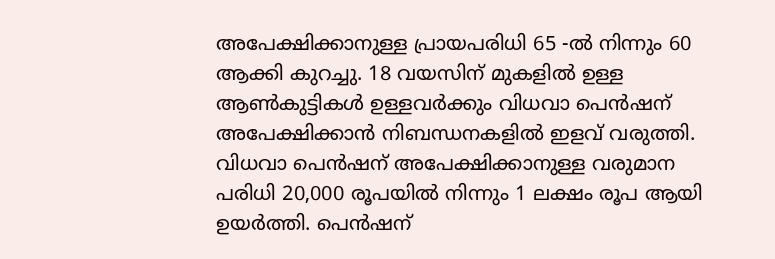അപേക്ഷിക്കാനുള്ള പ്രായപരിധി 65 -ല്‍ നിന്നും 60 ആക്കി കുറച്ചു. 18 വയസിന് മുകളില്‍ ഉള്ള ആണ്‍കുട്ടികള്‍ ഉള്ളവര്‍ക്കും വിധവാ പെന്‍ഷന് അപേക്ഷിക്കാന്‍ നിബന്ധനകളില്‍ ഇളവ് വരുത്തി. വിധവാ പെന്‍ഷന് അപേക്ഷിക്കാനുള്ള വരുമാന പരിധി 20,000 രൂപയില്‍ നിന്നും 1 ലക്ഷം രൂപ ആയി ഉയര്‍ത്തി. പെന്‍ഷന്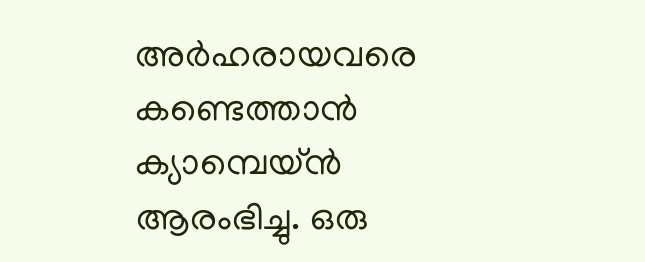അര്‍ഹരായവരെ കണ്ടെത്താന്‍ ക്യാമ്പെയ്ന്‍ ആരംഭിച്ചു. ഒരു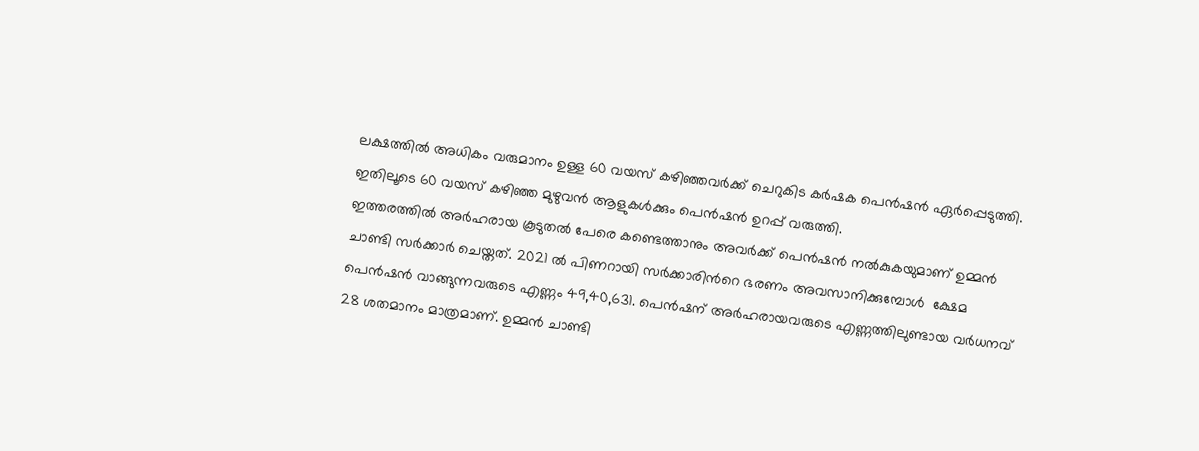ലക്ഷത്തില്‍ അധികം വരുമാനം ഉള്ള 60 വയസ് കഴിഞ്ഞവര്‍ക്ക് ചെറുകിട കര്‍ഷക പെന്‍ഷന്‍ ഏര്‍പ്പെടുത്തി. ഇതിലൂടെ 60 വയസ് കഴിഞ്ഞ മുഴുവന്‍ ആളുകള്‍ക്കും പെന്‍ഷന്‍ ഉറപ്പ് വരുത്തി.
ഇത്തരത്തില്‍ അർഹരായ കൂടുതല്‍ പേരെ കണ്ടെത്താനും അവർക്ക് പെന്‍ഷന്‍ നല്‍കുകയുമാണ് ഉമ്മന്‍ ചാണ്ടി സർക്കാർ ചെയ്തത്. 2021 ല്‍ പിണറായി സർക്കാരിന്‍റെ ഭരണം അവസാനിക്കുമ്പോള്‍  ക്ഷേമ പെന്‍ഷന്‍ വാങ്ങുന്നവരുടെ എണ്ണം 49,40,631. പെന്‍ഷന് അർഹരായവരുടെ എണ്ണത്തിലുണ്ടായ വർധനവ് 28 ശതമാനം മാത്രമാണ്. ഉമ്മന്‍ ചാണ്ടി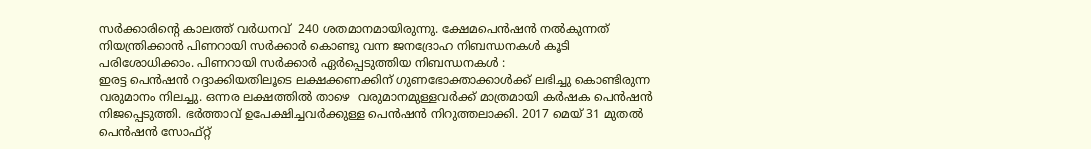സർക്കാരിന്‍റെ കാലത്ത് വർധനവ്  240 ശതമാനമായിരുന്നു. ക്ഷേമപെന്‍ഷന്‍ നല്‍കുന്നത് നിയന്ത്രിക്കാന്‍ പിണറായി സർക്കാർ കൊണ്ടു വന്ന ജനദ്രോഹ നിബന്ധനകള്‍ കൂടി  പരിശോധിക്കാം. പിണറായി സർക്കാർ ഏർപ്പെടുത്തിയ നിബന്ധനകള്‍ :
ഇരട്ട പെന്‍ഷന്‍ റദ്ദാക്കിയതിലൂടെ ലക്ഷക്കണക്കിന് ഗുണഭോക്താക്കാള്‍ക്ക് ലഭിച്ചു കൊണ്ടിരുന്ന വരുമാനം നിലച്ചു. ഒന്നര ലക്ഷത്തില്‍ താഴെ  വരുമാനമുള്ളവർക്ക് മാത്രമായി കർഷക പെന്‍ഷന്‍ നിജപ്പെടുത്തി. ഭർത്താവ് ഉപേക്ഷിച്ചവർക്കുള്ള പെന്‍ഷന്‍ നിറുത്തലാക്കി. 2017 മെയ് 31 മുതല്‍ പെന്‍ഷന്‍ സോഫ്റ്റ്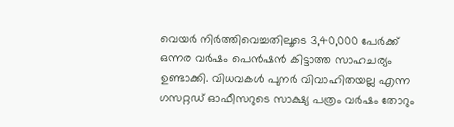വെയര്‍ നിർത്തിവെച്ചതിലൂടെ 3,40,000 പേര്‍ക്ക് ഒന്നര വർഷം പെന്‍ഷന്‍ കിട്ടാത്ത സാഹചര്യം ഉണ്ടാക്കി. വിധവകള്‍ പുനര്‍ വിവാഹിതയല്ല എന്ന ഗസറ്റഡ് ഓഫീസറുടെ സാക്ഷ്യ പത്രം വര്‍ഷം തോറും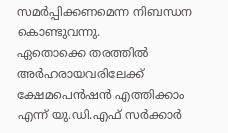സമര്‍പ്പിക്കണമെന്ന നിബന്ധന കൊണ്ടുവന്നു.
ഏതൊക്കെ തരത്തില്‍ അർഹരായവരിലേക്ക് ക്ഷേമപെന്‍ഷന്‍ എത്തിക്കാം എന്ന് യു.ഡി.എഫ് സര്‍ക്കാര്‍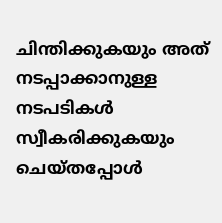ചിന്തിക്കുകയും അത് നടപ്പാക്കാനുള്ള നടപടികള്‍ സ്വീകരിക്കുകയും ചെയ്തപ്പോള്‍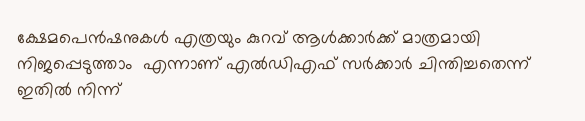ക്ഷേമപെന്‍ഷനുകള്‍ എത്രയും കുറവ് ആള്‍ക്കാർക്ക് മാത്രമായി നിജപ്പെടുത്താം  എന്നാണ് എല്‍ഡിഎഫ് സർക്കാർ ചിന്തിച്ചതെന്ന് ഇതില്‍ നിന്ന്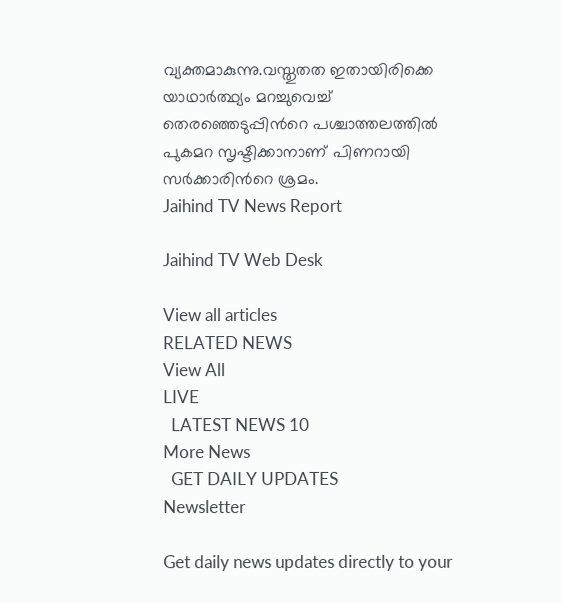വ്യക്തമാകുന്നു.വസ്തുതത ഇതായിരിക്കെ യാഥാർത്ഥ്യം മറച്ചുവെച്ച് തെരഞ്ഞെടുപ്പിന്‍റെ പശ്ചാത്തലത്തില്‍ പുകമറ സൃഷ്ടിക്കാനാണ് പിണറായി സർക്കാരിന്‍റെ ശ്രമം.
Jaihind TV News Report

Jaihind TV Web Desk

View all articles
RELATED NEWS
View All
LIVE
  LATEST NEWS 10
More News
  GET DAILY UPDATES
Newsletter

Get daily news updates directly to your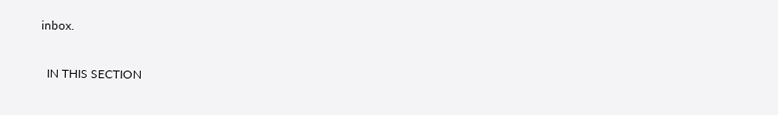inbox.

  IN THIS SECTION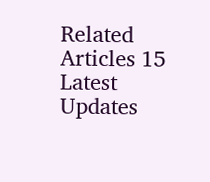Related Articles 15
Latest Updates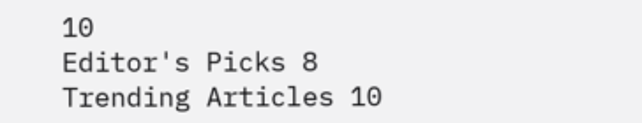10
Editor's Picks 8
Trending Articles 10